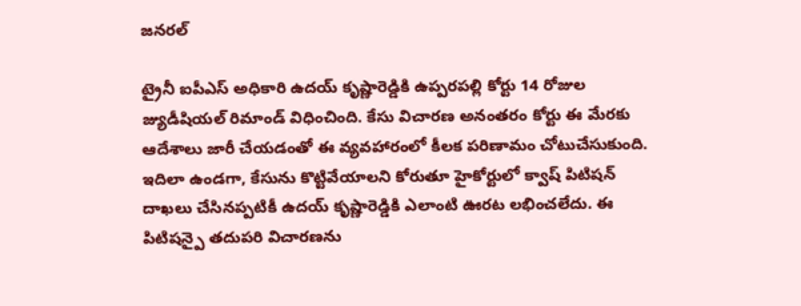జనరల్

ట్రైనీ ఐపీఎస్ అధికారి ఉదయ్ కృష్ణారెడ్డికి ఉప్పరపల్లి కోర్టు 14 రోజుల జ్యుడీషియల్ రిమాండ్ విధించింది. కేసు విచారణ అనంతరం కోర్టు ఈ మేరకు ఆదేశాలు జారీ చేయడంతో ఈ వ్యవహారంలో కీలక పరిణామం చోటుచేసుకుంది.
ఇదిలా ఉండగా, కేసును కొట్టివేయాలని కోరుతూ హైకోర్టులో క్వాష్ పిటిషన్ దాఖలు చేసినప్పటికీ ఉదయ్ కృష్ణారెడ్డికి ఎలాంటి ఊరట లభించలేదు. ఈ పిటిషన్పై తదుపరి విచారణను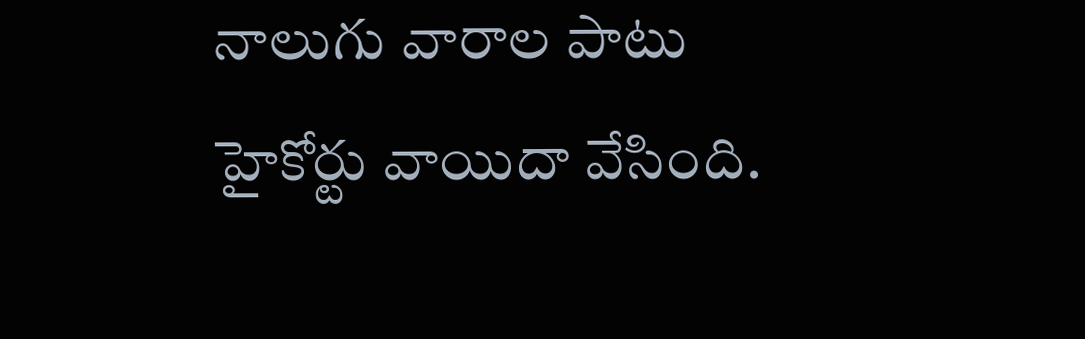నాలుగు వారాల పాటు హైకోర్టు వాయిదా వేసింది.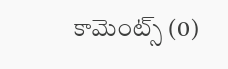కామెంట్స్ (0)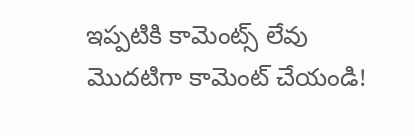ఇప్పటికి కామెంట్స్ లేవు
మొదటిగా కామెంట్ చేయండి!